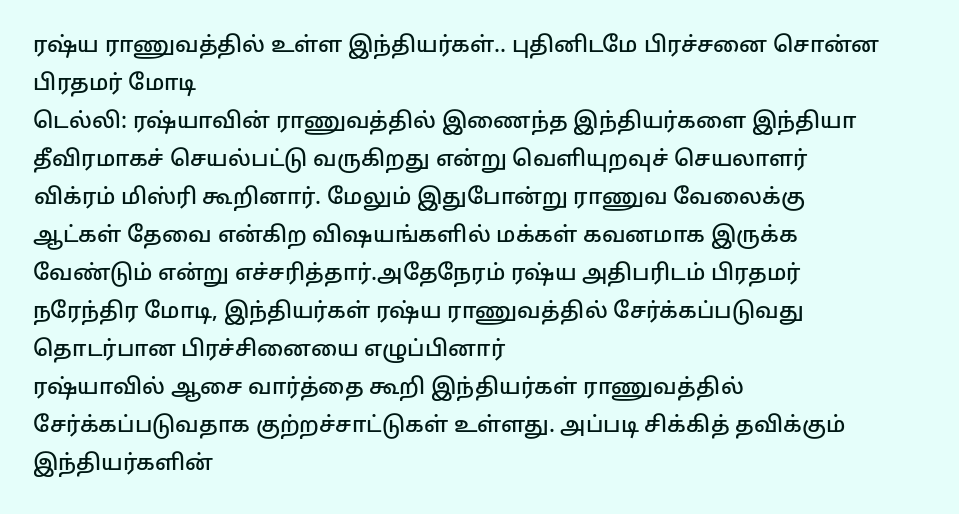ரஷ்ய ராணுவத்தில் உள்ள இந்தியர்கள்.. புதினிடமே பிரச்சனை சொன்ன பிரதமர் மோடி
டெல்லி: ரஷ்யாவின் ராணுவத்தில் இணைந்த இந்தியர்களை இந்தியா தீவிரமாகச் செயல்பட்டு வருகிறது என்று வெளியுறவுச் செயலாளர் விக்ரம் மிஸ்ரி கூறினார். மேலும் இதுபோன்று ராணுவ வேலைக்கு ஆட்கள் தேவை என்கிற விஷயங்களில் மக்கள் கவனமாக இருக்க வேண்டும் என்று எச்சரித்தார்.அதேநேரம் ரஷ்ய அதிபரிடம் பிரதமர் நரேந்திர மோடி, இந்தியர்கள் ரஷ்ய ராணுவத்தில் சேர்க்கப்படுவது தொடர்பான பிரச்சினையை எழுப்பினார்
ரஷ்யாவில் ஆசை வார்த்தை கூறி இந்தியர்கள் ராணுவத்தில் சேர்க்கப்படுவதாக குற்றச்சாட்டுகள் உள்ளது. அப்படி சிக்கித் தவிக்கும் இந்தியர்களின்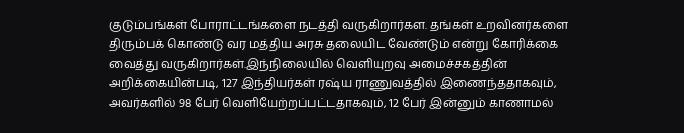குடும்பங்கள் போராட்டங்களை நடத்தி வருகிறார்கள. தங்கள் உறவினர்களை திரும்பக் கொண்டு வர மத்திய அரசு தலையிட வேண்டும் என்று கோரிக்கை வைத்து வருகிறார்கள்.இந்நிலையில் வெளியுறவு அமைச்சகத்தின் அறிக்கையின்படி, 127 இந்தியர்கள் ரஷ்ய ராணுவத்தில் இணைந்ததாகவும், அவர்களில் 98 பேர் வெளியேற்றப்பட்டதாகவும், 12 பேர் இன்னும் காணாமல்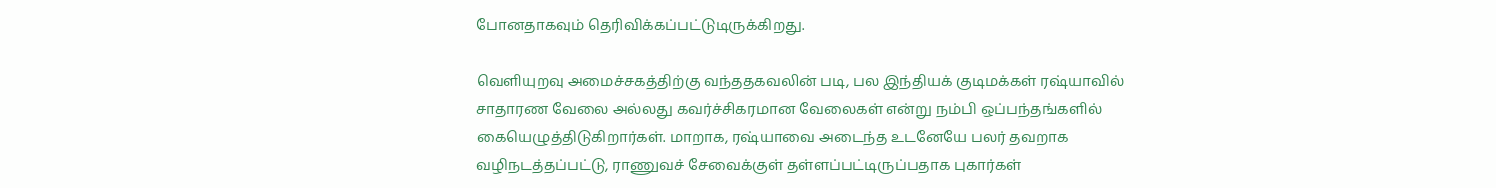போனதாகவும் தெரிவிக்கப்பட்டுடிருக்கிறது.

வெளியுறவு அமைச்சகத்திற்கு வந்ததகவலின் படி, பல இந்தியக் குடிமக்கள் ரஷ்யாவில் சாதாரண வேலை அல்லது கவர்ச்சிகரமான வேலைகள் என்று நம்பி ஒப்பந்தங்களில் கையெழுத்திடுகிறார்கள். மாறாக, ரஷ்யாவை அடைந்த உடனேயே பலர் தவறாக வழிநடத்தப்பட்டு, ராணுவச் சேவைக்குள் தள்ளப்பட்டிருப்பதாக புகார்கள்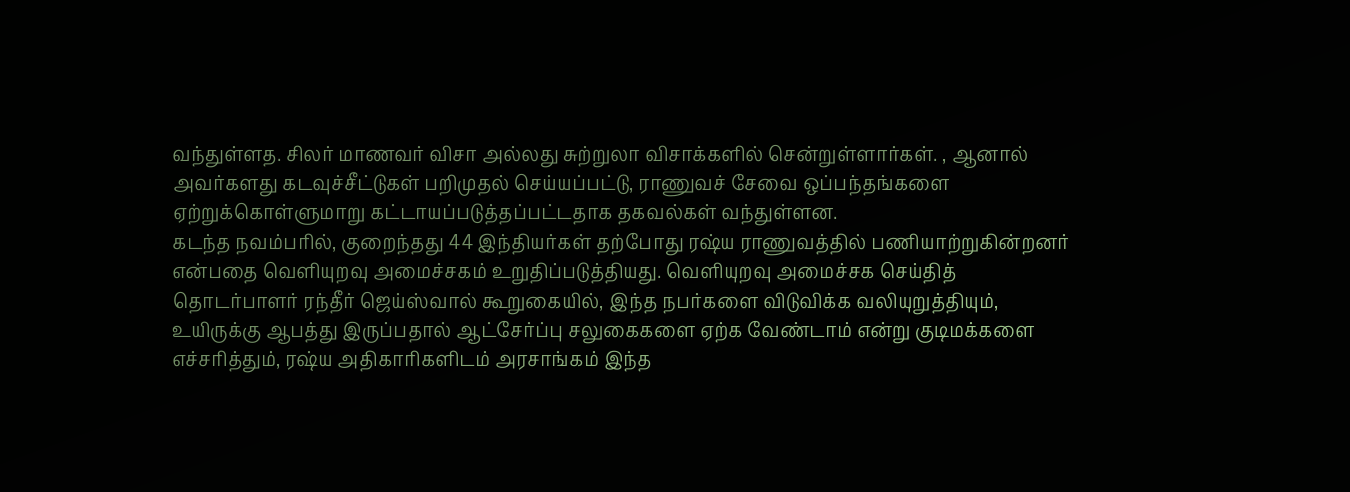வந்துள்ளத. சிலர் மாணவர் விசா அல்லது சுற்றுலா விசாக்களில் சென்றுள்ளார்கள். , ஆனால் அவர்களது கடவுச்சீட்டுகள் பறிமுதல் செய்யப்பட்டு, ராணுவச் சேவை ஒப்பந்தங்களை ஏற்றுக்கொள்ளுமாறு கட்டாயப்படுத்தப்பட்டதாக தகவல்கள் வந்துள்ளன.
கடந்த நவம்பரில், குறைந்தது 44 இந்தியர்கள் தற்போது ரஷ்ய ராணுவத்தில் பணியாற்றுகின்றனர் என்பதை வெளியுறவு அமைச்சகம் உறுதிப்படுத்தியது. வெளியுறவு அமைச்சக செய்தித் தொடர்பாளர் ரந்தீர் ஜெய்ஸ்வால் கூறுகையில், இந்த நபர்களை விடுவிக்க வலியுறுத்தியும், உயிருக்கு ஆபத்து இருப்பதால் ஆட்சேர்ப்பு சலுகைகளை ஏற்க வேண்டாம் என்று குடிமக்களை எச்சரித்தும், ரஷ்ய அதிகாரிகளிடம் அரசாங்கம் இந்த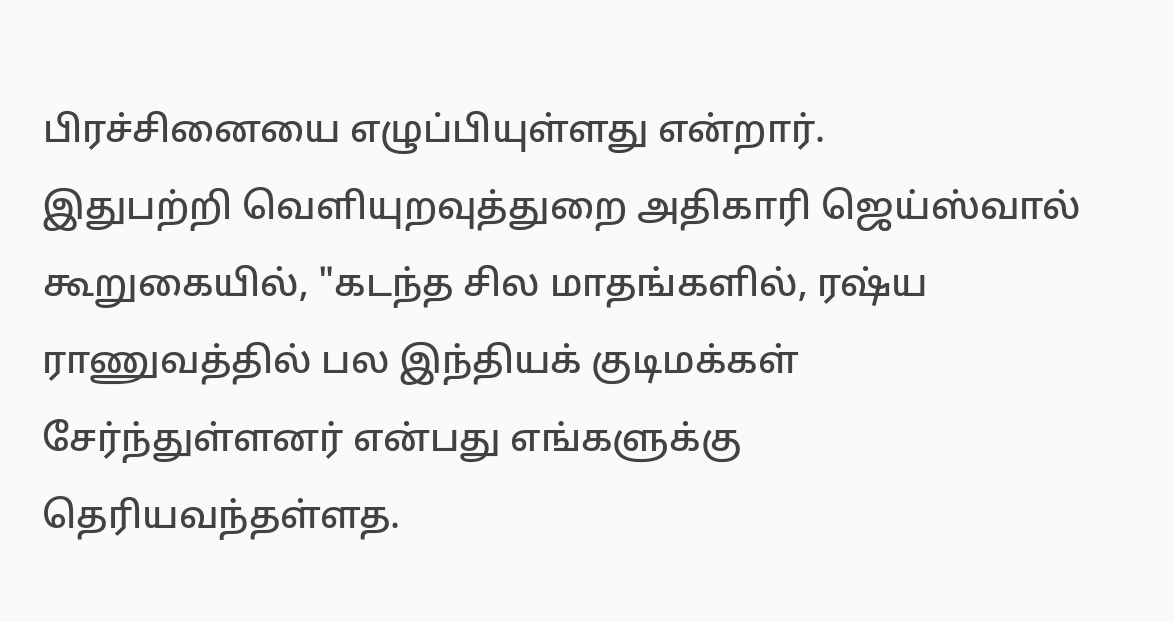பிரச்சினையை எழுப்பியுள்ளது என்றார்.
இதுபற்றி வெளியுறவுத்துறை அதிகாரி ஜெய்ஸ்வால் கூறுகையில், "கடந்த சில மாதங்களில், ரஷ்ய ராணுவத்தில் பல இந்தியக் குடிமக்கள் சேர்ந்துள்ளனர் என்பது எங்களுக்கு தெரியவந்தள்ளத.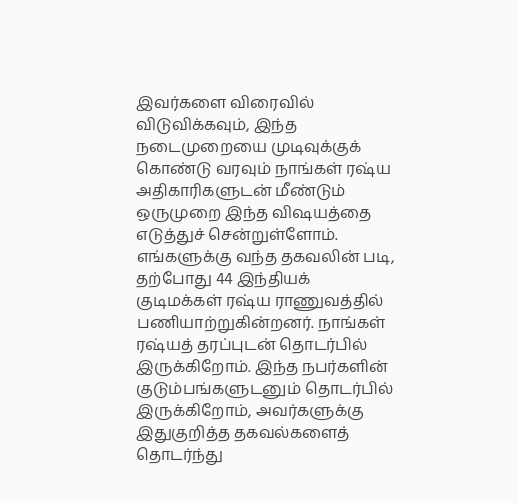இவர்களை விரைவில் விடுவிக்கவும், இந்த நடைமுறையை முடிவுக்குக் கொண்டு வரவும் நாங்கள் ரஷ்ய அதிகாரிகளுடன் மீண்டும் ஒருமுறை இந்த விஷயத்தை எடுத்துச் சென்றுள்ளோம்.
எங்களுக்கு வந்த தகவலின் படி, தற்போது 44 இந்தியக் குடிமக்கள் ரஷ்ய ராணுவத்தில் பணியாற்றுகின்றனர். நாங்கள் ரஷ்யத் தரப்புடன் தொடர்பில் இருக்கிறோம். இந்த நபர்களின் குடும்பங்களுடனும் தொடர்பில் இருக்கிறோம், அவர்களுக்கு இதுகுறித்த தகவல்களைத் தொடர்ந்து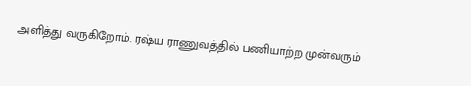அளித்து வருகிறோம். ரஷ்ய ராணுவத்தில் பணியாற்ற முன்வரும்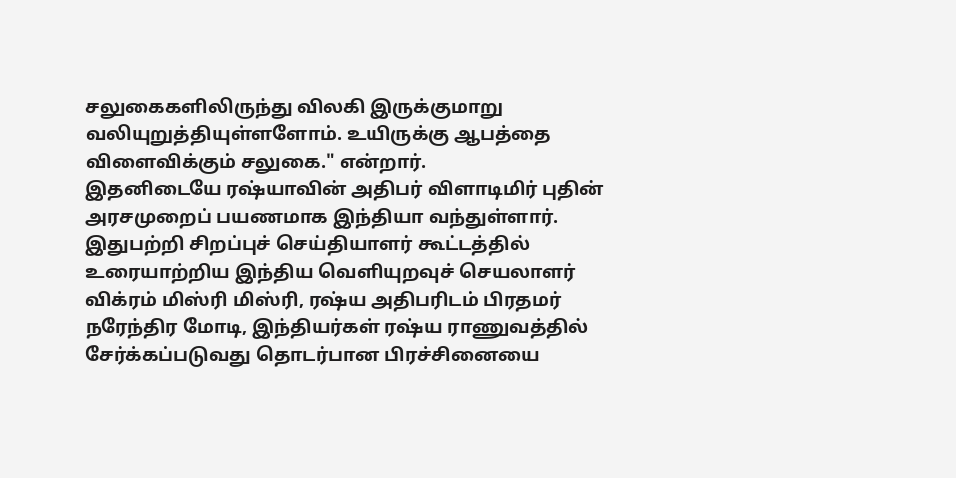சலுகைகளிலிருந்து விலகி இருக்குமாறு வலியுறுத்தியுள்ளளோம். உயிருக்கு ஆபத்தை விளைவிக்கும் சலுகை." என்றார்.
இதனிடையே ரஷ்யாவின் அதிபர் விளாடிமிர் புதின் அரசமுறைப் பயணமாக இந்தியா வந்துள்ளார். இதுபற்றி சிறப்புச் செய்தியாளர் கூட்டத்தில் உரையாற்றிய இந்திய வெளியுறவுச் செயலாளர் விக்ரம் மிஸ்ரி மிஸ்ரி, ரஷ்ய அதிபரிடம் பிரதமர் நரேந்திர மோடி, இந்தியர்கள் ரஷ்ய ராணுவத்தில் சேர்க்கப்படுவது தொடர்பான பிரச்சினையை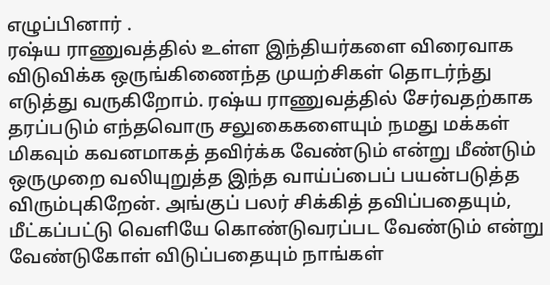எழுப்பினார் .
ரஷ்ய ராணுவத்தில் உள்ள இந்தியர்களை விரைவாக விடுவிக்க ஒருங்கிணைந்த முயற்சிகள் தொடர்ந்து எடுத்து வருகிறோம். ரஷ்ய ராணுவத்தில் சேர்வதற்காக தரப்படும் எந்தவொரு சலுகைகளையும் நமது மக்கள் மிகவும் கவனமாகத் தவிர்க்க வேண்டும் என்று மீண்டும் ஒருமுறை வலியுறுத்த இந்த வாய்ப்பைப் பயன்படுத்த விரும்புகிறேன். அங்குப் பலர் சிக்கித் தவிப்பதையும், மீட்கப்பட்டு வெளியே கொண்டுவரப்பட வேண்டும் என்று வேண்டுகோள் விடுப்பதையும் நாங்கள்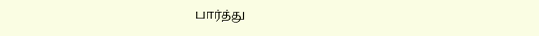பார்த்து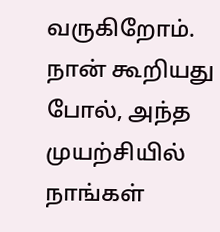வருகிறோம். நான் கூறியது போல், அந்த முயற்சியில் நாங்கள்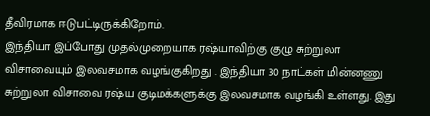தீவிரமாக ஈடுபட்டிருக்கிறோம்.
இந்தியா இப்போது முதல்முறையாக ரஷ்யாவிற்கு குழு சுற்றுலா விசாவையும் இலவசமாக வழங்குகிறது . இந்தியா 30 நாட்கள் மின்னணு சுற்றுலா விசாவை ரஷ்ய குடிமக்களுக்கு இலவசமாக வழங்கி உள்ளது. இது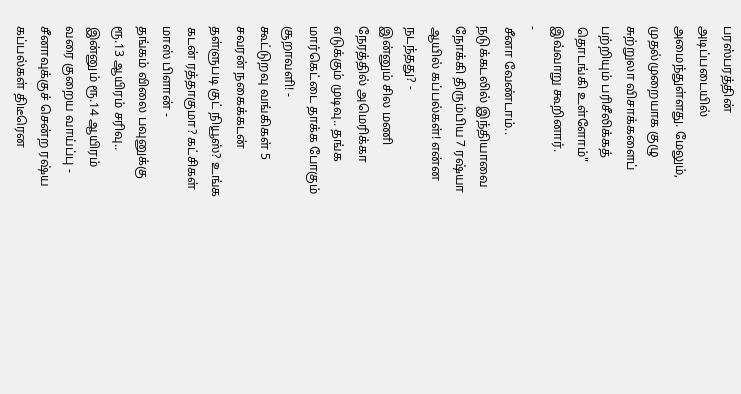பரஸ்பரத்தின் அடிப்படையில் அமைந்துள்ளது. மேலும், முதல்முறையாக குழு சுற்றுலா விசாக்களைப் பற்றியும் பரிசீலிக்கத் தொடங்கி உள்ளோம்" இவ்வாறு கூறினார்.
-
சீனா வேண்டாம்.. நடுக்கடலில் இந்தியாவை நோக்கி திரும்பிய 7 ரஷ்யா ஆயில் கப்பல்கள்! என்ன நடந்தது? -
இன்னும் சில மணி நேரத்தில் அமெரிக்கா எடுக்கும் முடிவு.. தங்க மார்கெட்டை தாக்க போகும் சூறாவளி! -
கூட்டுறவு வங்கிகள் 5 சவரன் நகைக்கடன் தள்ளுபடி குட் நியூஸ்? உங்க கடன் ரத்தாகுமா? கட்சிகள் மாஸ் பிளான் -
தங்கம் விலை பவுனுக்கு ரூ.13 ஆயிரம் சரிவு.. இன்னும் ரூ.14 ஆயிரம் வரை குறைய வாய்ப்பு -
சீனாவுக்குச் சென்ற ரஷ்ய கப்பல்கள் திடீரென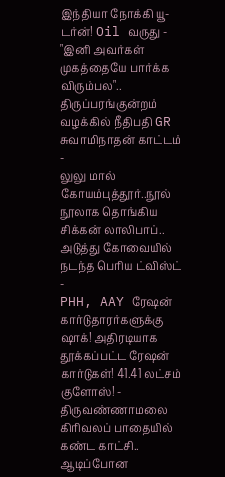இந்தியா நோக்கி யூ-டர்ன்! Oil வருது -
"இனி அவர்கள் முகத்தையே பார்க்க விரும்பல".. திருப்பரங்குன்றம் வழக்கில் நீதிபதி GR சுவாமிநாதன் காட்டம் -
லுலு மால் கோயம்புத்தூர்..நூல் நூலாக தொங்கிய சிக்கன் லாலிபாப்.. அடுத்து கோவையில் நடந்த பெரிய ட்விஸ்ட் -
PHH, AAY ரேஷன் கார்டுதாரர்களுக்கு ஷாக்! அதிரடியாக தூக்கப்பட்ட ரேஷன் கார்டுகள்! 41.41 லட்சம் குளோஸ்! -
திருவண்ணாமலை கிரிவலப் பாதையில் கண்ட காட்சி.. ஆடிப்போன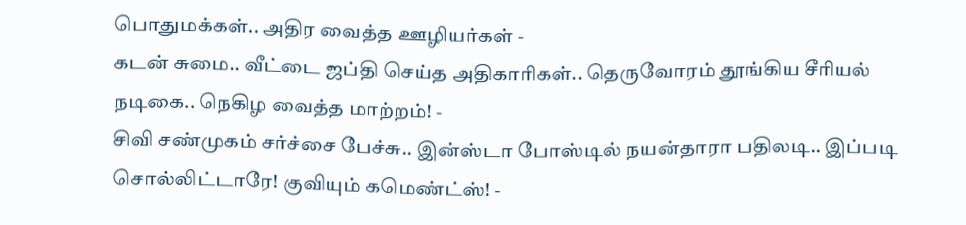பொதுமக்கள்.. அதிர வைத்த ஊழியர்கள் -
கடன் சுமை.. வீட்டை ஜப்தி செய்த அதிகாரிகள்.. தெருவோரம் தூங்கிய சீரியல் நடிகை.. நெகிழ வைத்த மாற்றம்! -
சிவி சண்முகம் சர்ச்சை பேச்சு.. இன்ஸ்டா போஸ்டில் நயன்தாரா பதிலடி.. இப்படி சொல்லிட்டாரே! குவியும் கமெண்ட்ஸ்! -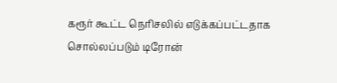கரூர் கூட்ட நெரிசலில் எடுக்கப்பட்டதாக சொல்லப்படும் டிரோன்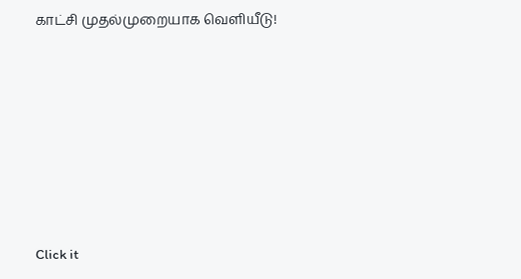காட்சி முதல்முறையாக வெளியீடு!












Click it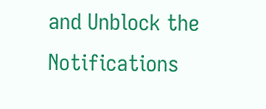and Unblock the Notifications